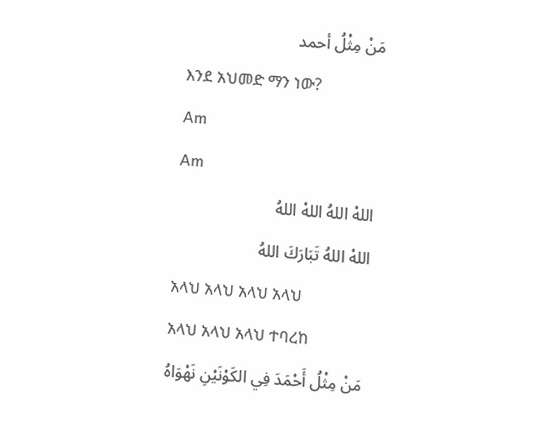مَنْ مِثْلُ أحمد
እንደ አህመድ ማን ነው?
Am
Am
اللهْ اللهُ اللهْ اللهُ
اللهْ اللهُ تَبَارَكَ اللهُ
አላህ አላህ አላህ አላህ
አላህ አላህ አላህ ተባረከ
مَنْ مِثْلُ أَحْمَدَ فِي الكَوْنَيْنِ نَهْوَاهُ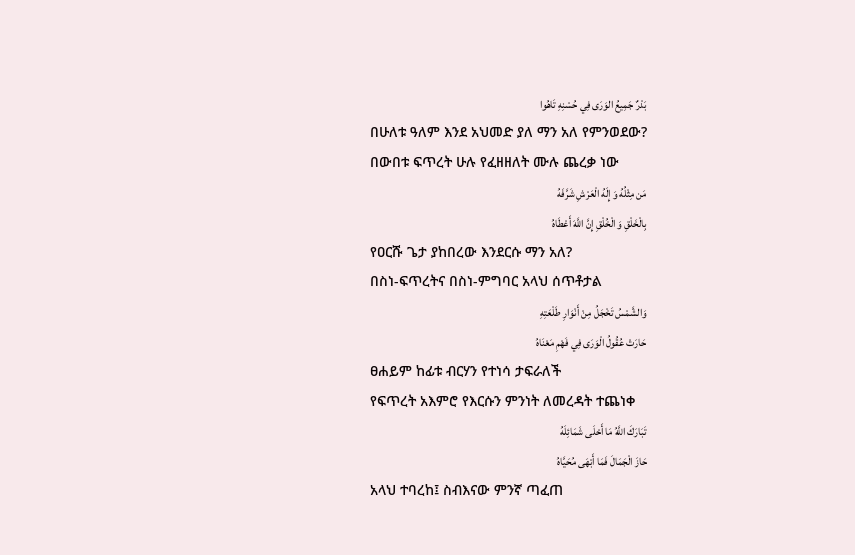بَدْرٌ جَمِيعُ الوَرَى فِي حُسْنِهِ تَاهُوا
በሁለቱ ዓለም እንደ አህመድ ያለ ማን አለ የምንወደው?
በውበቱ ፍጥረት ሁሉ የፈዘዘለት ሙሉ ጨረቃ ነው
مَن مِثْلُهُ وَ إِلَهُ الْعَرْشِ شَرَّفَهُ
بِالْخَلْقِ وَ الْخُلْقِ إِنَّ اللَّهَ أَعْطَاهُ
የዐርሹ ጌታ ያከበረው እንደርሱ ማን አለ?
በስነ-ፍጥረትና በስነ-ምግባር አላህ ሰጥቶታል
وَالشَّمْسُ تَخْجَلُ مِنْ أَنْوَارِ طَلْعَتِهِ
حَارَتْ عُقُولُ الْوَرَى فِي فَهْمِ مَعْنَاهُ
ፀሐይም ከፊቱ ብርሃን የተነሳ ታፍራለች
የፍጥረት አእምሮ የእርሱን ምንነት ለመረዳት ተጨነቀ
تَبَارَكَ اللَّهُ مَا أَحْلَى شَمَائِلَهُ
حَازَ الْجَمَالَ فَمَا أَبْهَى مُحَيَّاهُ
አላህ ተባረከ፤ ስብእናው ምንኛ ጣፈጠ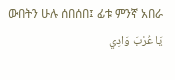ውበትን ሁሉ ሰበሰበ፤ ፊቱ ምንኛ አበራ
يَا عُرْبَ وَادِي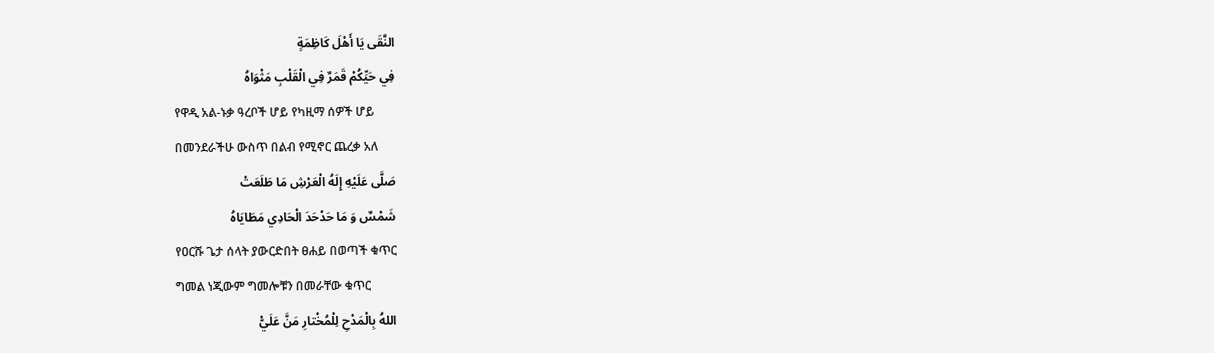النَّقَى يَا أَهْلَ كَاظِمَةٍ
فِي حَيِّكُمْ قَمَرٌ فِي الْقَلْبِ مَثْوَاهُ
የዋዲ አል-ኑቃ ዓረቦች ሆይ የካዚማ ሰዎች ሆይ
በመንደራችሁ ውስጥ በልብ የሚኖር ጨረቃ አለ
صَلَّى عَلَيْهِ إِلَهُ الْعَرْشِ مَا طَلَعَتْ
شَمْسٌ وَ مَا حَدْحَدَ الْحَادِي مَطَايَاهُ
የዐርሹ ጌታ ሰላት ያውርድበት ፀሐይ በወጣች ቁጥር
ግመል ነጂውም ግመሎቹን በመራቸው ቁጥር
اللهُ بِالْمَدْحِ لِلْمُخْتارِ مَنَّ عَلَيّْ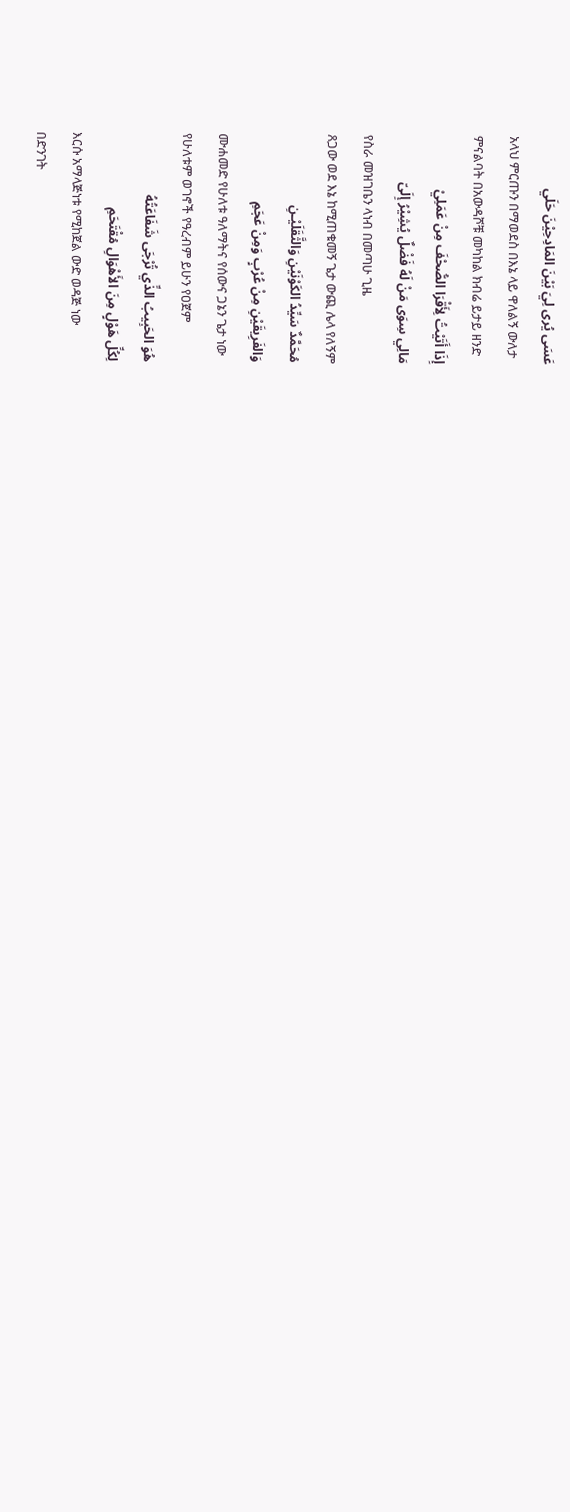عَسَى يُرى لِيَ بَيْنَ المَادِحِيْنَ حَلَي
አላህ ምርጡን በማወደስ በእኔ ላይ ዋለልኝ ውለታ
ምናልባት በአውዳሾቹ መካከል ክብሬ ይታይ ዘንድ
إِذَا أَتَيْتُ لِأَقْرَا الصُّحْفَ مِنْ عَمَلِيْ
مَالِي سِوَى مَنْ لَهُ فَضْلٌ يُشِيْرُ إِلَىّ
የስራ መዝገቤን ላነብ በመጣሁ ጊዜ
ጸጋው ወደ እኔ ከሚጠቁመኝ ጌታ ውጪ ሌላ የለኝም
مُحَمَّدٌ سَيِّدُ الكَوْنَيْنِ وَالثَّقَلَيْـنِ
وَالفَرِيقَيْنِ مِنْ عُرْبٍ وَمِنْ عَجَمِ
ሙሐመድ የሁለቱ ዓለማትና የሰውና ጋኔን ጌታ ነው
የሁለቱም ወገኖች የዓረብም ይሁን የዐጀም
هُوَ الحَبِيبُ الذِّي تُرْجَى شَفَاعَتُهُ
لِكُلِّ هَوْلٍ مِنَ الأَهْوَالِ مُقْتَحَمِ
እርሱ አማላጅነቱ የሚከጀል ውድ ወዳጅ ነው
በድንገት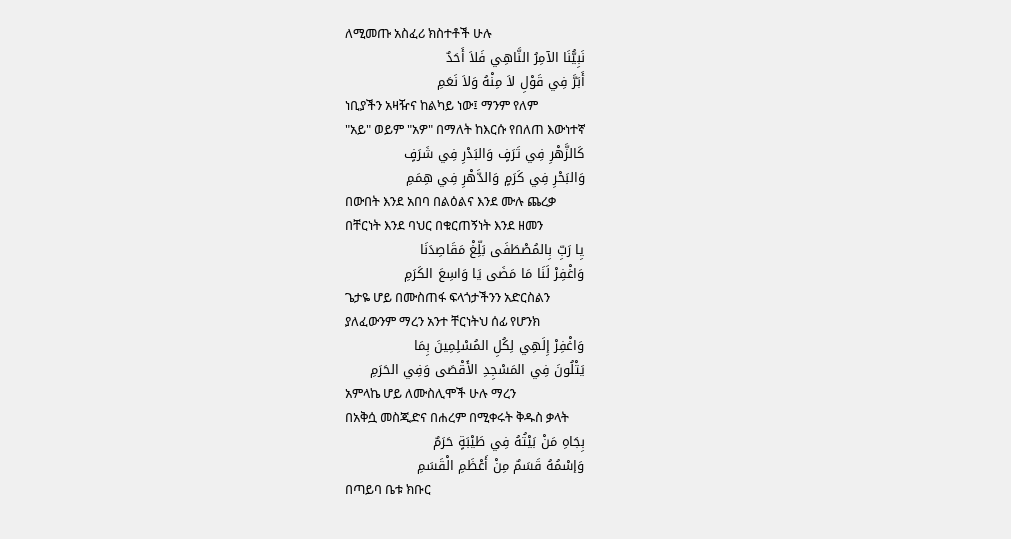ለሚመጡ አስፈሪ ክስተቶች ሁሉ
نَبِيُّنَا الآمِرُ النَّاهِي فَلاَ أَحَدٌ
أَبَرَّ فِي قَوْلِ لاَ مِنْهُ وَلاَ نَعَمِ
ነቢያችን አዛዥና ከልካይ ነው፤ ማንም የለም
"አይ" ወይም "አዎ" በማለት ከእርሱ የበለጠ እውነተኛ
كَالزَّهْرِ فِي تَرَفٍ وَالبَدْرِ فِي شَرَفٍ
وَالبَحْرِ فِي كَرَمٍ وَالدَّهْرِ فِي هِمَمِ
በውበት እንደ አበባ በልዕልና እንደ ሙሉ ጨረቃ
በቸርነት እንደ ባህር በቁርጠኝነት እንደ ዘመን
يِا رَبِّ بِالمُصْطَفَى بَلِّغْ مَقَاصِدَنَا
وَاغْفِرْ لَنَا مَا مَضَى يَا وَاسِعَ الكَرَمِ
ጌታዬ ሆይ በሙስጠፋ ፍላጎታችንን አድርስልን
ያለፈውንም ማረን አንተ ቸርነትህ ሰፊ የሆንክ
وَاغْفِرْ إِلَهِي لِكُلِ المُسْلِمِينَ بِمَا
يَتْلُونَ فِي المَسْجِدِ الأَقْصَى وَفِي الحَرَمِ
አምላኬ ሆይ ለሙስሊሞች ሁሉ ማረን
በአቅሷ መስጂድና በሐረም በሚቀሩት ቅዱስ ቃላት
بِجَاهِ مَنْ بَيْتُهُ فِي طَيْبَةٍ حَرَمٌ
وَإسْمُهُ قَسَمٌ مِنْ أَعْظَمِ الْقَسَمِ
በጣይባ ቤቱ ክቡር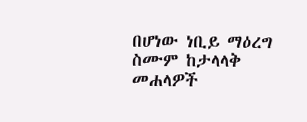በሆነው ነቢይ ማዕረግ
ስሙም ከታላላቅ መሐላዎች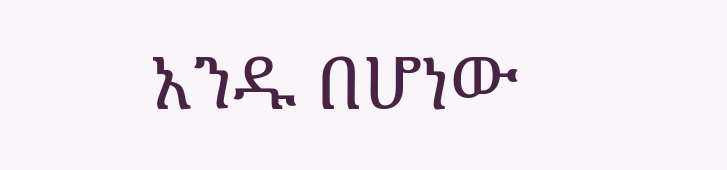አንዱ በሆነው